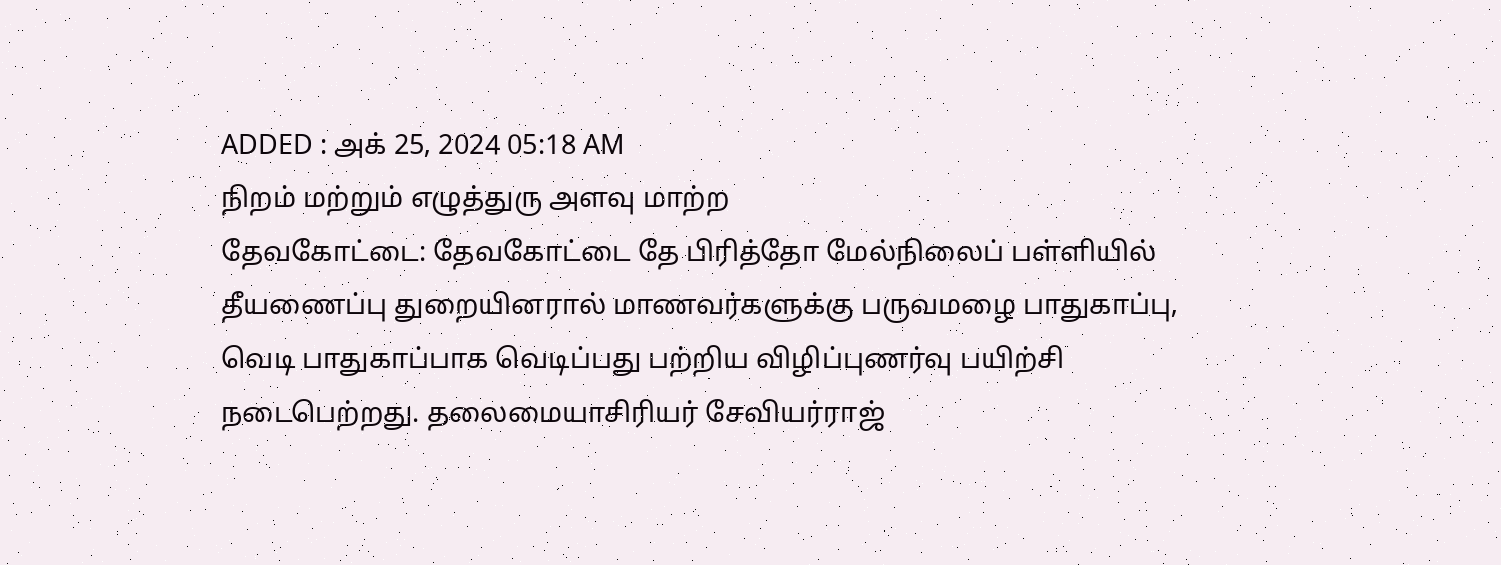ADDED : அக் 25, 2024 05:18 AM
நிறம் மற்றும் எழுத்துரு அளவு மாற்ற
தேவகோட்டை: தேவகோட்டை தே பிரித்தோ மேல்நிலைப் பள்ளியில் தீயணைப்பு துறையினரால் மாணவர்களுக்கு பருவமழை பாதுகாப்பு, வெடி பாதுகாப்பாக வெடிப்பது பற்றிய விழிப்புணர்வு பயிற்சி நடைபெற்றது. தலைமையாசிரியர் சேவியர்ராஜ்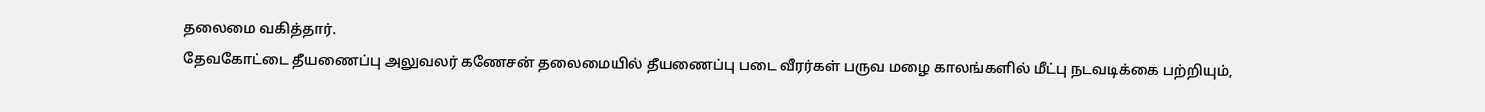தலைமை வகித்தார்.
தேவகோட்டை தீயணைப்பு அலுவலர் கணேசன் தலைமையில் தீயணைப்பு படை வீரர்கள் பருவ மழை காலங்களில் மீட்பு நடவடிக்கை பற்றியும்,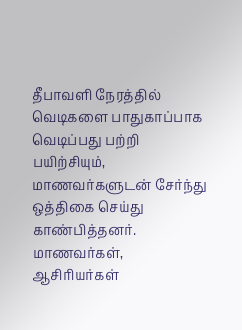தீபாவளி நேரத்தில் வெடிகளை பாதுகாப்பாக வெடிப்பது பற்றி பயிற்சியும், மாணவர்களுடன் சேர்ந்து ஒத்திகை செய்து காண்பித்தனர்.
மாணவர்கள், ஆசிரியர்கள்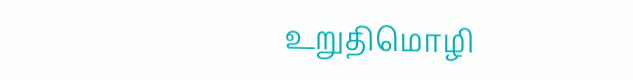உறுதிமொழி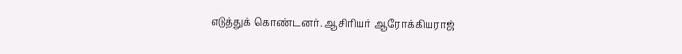எடுத்துக் கொண்டனர். ஆசிரியர் ஆரோக்கியராஜ்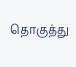தொகுத்து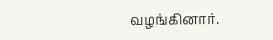வழங்கினார்.